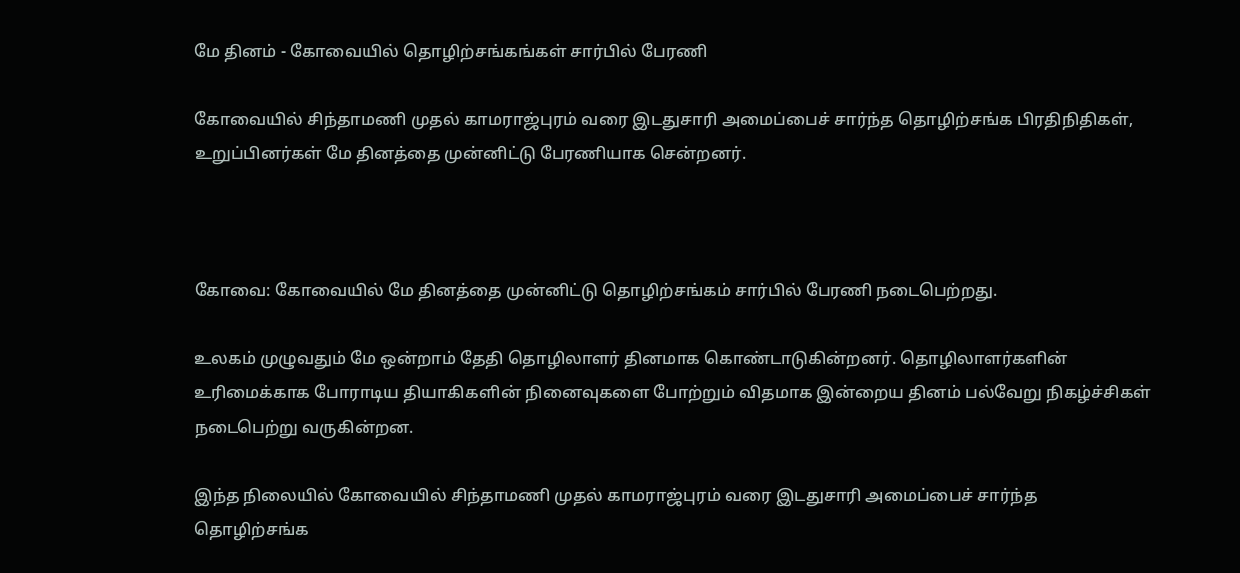மே தினம் - கோவையில் தொழிற்சங்கங்கள் சார்பில் பேரணி

கோவையில் சிந்தாமணி முதல் காமராஜ்புரம் வரை இடதுசாரி அமைப்பைச் சார்ந்த தொழிற்சங்க பிரதிநிதிகள், உறுப்பினர்கள் மே தினத்தை முன்னிட்டு பேரணியாக சென்றனர்.



கோவை: கோவையில் மே தினத்தை முன்னிட்டு தொழிற்சங்கம் சார்பில் பேரணி நடைபெற்றது.

உலகம் முழுவதும் மே ஒன்றாம் தேதி தொழிலாளர் தினமாக கொண்டாடுகின்றனர். தொழிலாளர்களின் உரிமைக்காக போராடிய தியாகிகளின் நினைவுகளை போற்றும் விதமாக இன்றைய தினம் பல்வேறு நிகழ்ச்சிகள் நடைபெற்று வருகின்றன.

இந்த நிலையில் கோவையில் சிந்தாமணி முதல் காமராஜ்புரம் வரை இடதுசாரி அமைப்பைச் சார்ந்த தொழிற்சங்க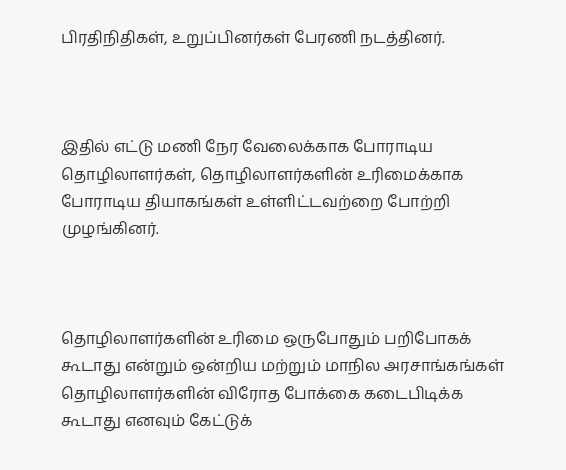பிரதிநிதிகள், உறுப்பினர்கள் பேரணி நடத்தினர்.



இதில் எட்டு மணி நேர வேலைக்காக போராடிய தொழிலாளர்கள், தொழிலாளர்களின் உரிமைக்காக போராடிய தியாகங்கள் உள்ளிட்டவற்றை போற்றி முழங்கினர்.



தொழிலாளர்களின் உரிமை ஒருபோதும் பறிபோகக் கூடாது என்றும் ஒன்றிய மற்றும் மாநில அரசாங்கங்கள் தொழிலாளர்களின் விரோத போக்கை கடைபிடிக்க கூடாது எனவும் கேட்டுக்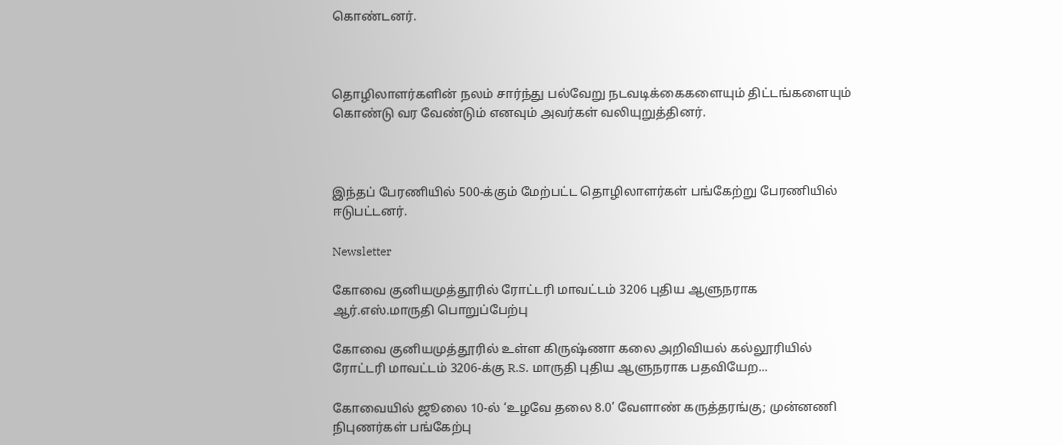கொண்டனர்.



தொழிலாளர்களின் நலம் சார்ந்து பல்வேறு நடவடிக்கைகளையும் திட்டங்களையும் கொண்டு வர வேண்டும் எனவும் அவர்கள் வலியுறுத்தினர்.



இந்தப் பேரணியில் 500-க்கும் மேற்பட்ட தொழிலாளர்கள் பங்கேற்று பேரணியில் ஈடுபட்டனர்.

Newsletter

கோவை குனியமுத்தூரில் ரோட்டரி மாவட்டம் 3206 புதிய ஆளுநராக ஆர்.எஸ்.மாருதி பொறுப்பேற்பு

கோவை குனியமுத்தூரில் உள்ள கிருஷ்ணா கலை அறிவியல் கல்லூரியில் ரோட்டரி மாவட்டம் 3206-க்கு R.S. மாருதி புதிய ஆளுநராக பதவியேற...

கோவையில் ஜூலை 10-ல் ‘உழவே தலை 8.0’ வேளாண் கருத்தரங்கு; முன்னணி நிபுணர்கள் பங்கேற்பு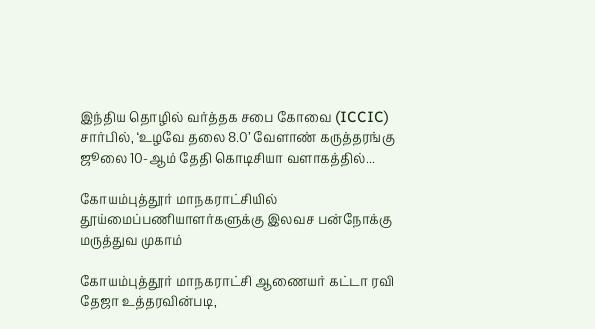இந்திய தொழில் வர்த்தக சபை கோவை (ICCIC) சார்பில், ‘உழவே தலை 8.0’ வேளாண் கருத்தரங்கு ஜூலை 10-ஆம் தேதி கொடிசியா வளாகத்தில்...

கோயம்புத்தூர் மாநகராட்சியில் தூய்மைப்பணியாளர்களுக்கு இலவச பன்நோக்கு மருத்துவ முகாம்

கோயம்புத்தூர் மாநகராட்சி ஆணையர் கட்டா ரவி தேஜா உத்தரவின்படி,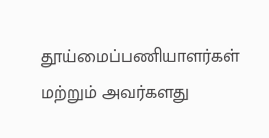தூய்மைப்பணியாளர்கள் மற்றும் அவர்களது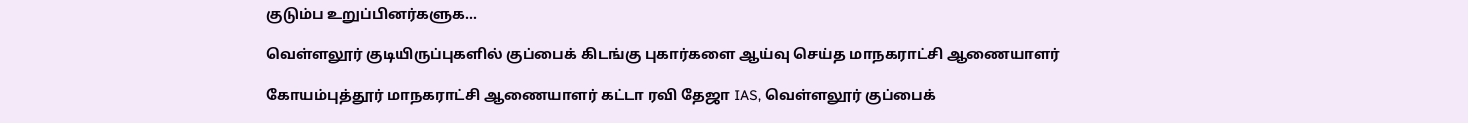குடும்ப உறுப்பினர்களுக...

வெள்ளலூர் குடியிருப்புகளில் குப்பைக் கிடங்கு புகார்களை ஆய்வு செய்த மாநகராட்சி ஆணையாளர்

கோயம்புத்தூர் மாநகராட்சி ஆணையாளர் கட்டா ரவி தேஜா IAS, வெள்ளலூர் குப்பைக்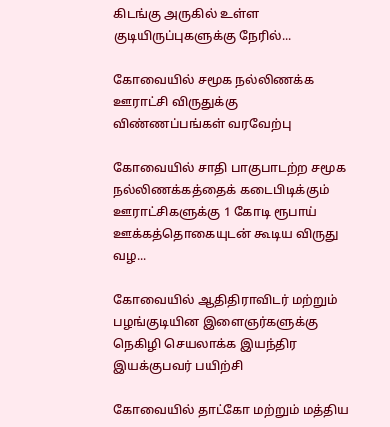கிடங்கு அருகில் உள்ள குடியிருப்புகளுக்கு நேரில்...

கோவையில் சமூக நல்லிணக்க ஊராட்சி விருதுக்கு விண்ணப்பங்கள் வரவேற்பு

கோவையில் சாதி பாகுபாடற்ற சமூக நல்லிணக்கத்தைக் கடைபிடிக்கும் ஊராட்சிகளுக்கு 1 கோடி ரூபாய் ஊக்கத்தொகையுடன் கூடிய விருது வழ...

கோவையில் ஆதிதிராவிடர் மற்றும் பழங்குடியின இளைஞர்களுக்கு நெகிழி செயலாக்க இயந்திர இயக்குபவர் பயிற்சி

கோவையில் தாட்கோ மற்றும் மத்திய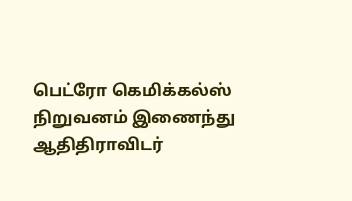பெட்ரோ கெமிக்கல்ஸ் நிறுவனம் இணைந்து ஆதிதிராவிடர்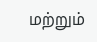மற்றும்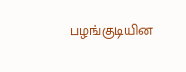பழங்குடியின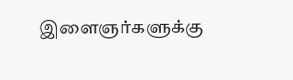இளைஞர்களுக்கு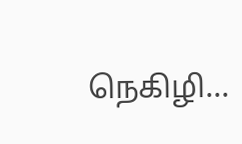நெகிழி...